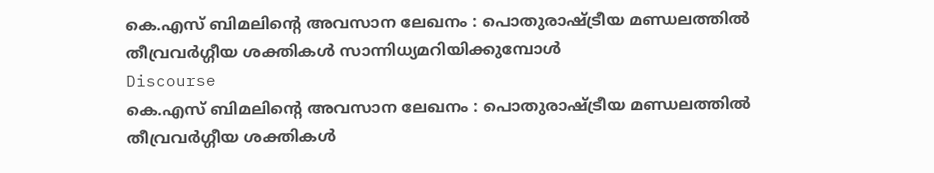കെ.എസ് ബിമലിന്റെ അവസാന ലേഖനം : പൊതുരാഷ്ട്രീയ മണ്ഡലത്തില്‍ തീവ്രവര്‍ഗ്ഗീയ ശക്തികള്‍ സാന്നിധ്യമറിയിക്കുമ്പോള്‍
Discourse
കെ.എസ് ബിമലിന്റെ അവസാന ലേഖനം : പൊതുരാഷ്ട്രീയ മണ്ഡലത്തില്‍ തീവ്രവര്‍ഗ്ഗീയ ശക്തികള്‍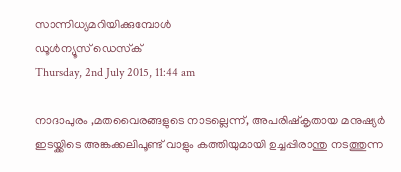സാന്നിധ്യമറിയിക്കുമ്പോള്‍
ഡൂള്‍ന്യൂസ് ഡെസ്‌ക്
Thursday, 2nd July 2015, 11:44 am

നാദാപുരം ,മതവൈരങ്ങളുടെ നാടല്ലെന്ന്, അപരിഷ്‌കൃതായ മനുഷ്യര്‍ ഇടയ്ക്കിടെ അങ്കക്കലിപൂണ്ട് വാളും കത്തിയുമായി ഉച്ചപ്പിരാന്തു നടത്തുന്ന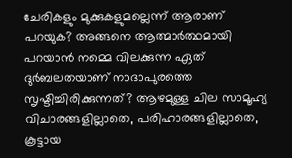ചേരികളും മുക്കുകളുമല്ലെന്ന് ആരാണ് പറയുക? അങ്ങനെ ആത്മാര്‍ത്ഥമായി പറയാന്‍ നമ്മെ വിലക്കുന്ന ഏത് ദുര്‍ബലതയാണ് നാദാപുരത്തെ സൃഷ്ടിച്ചിരിക്കുന്നത്? ആഴമുള്ള ചില സാമൂഹ്യ വിചാരങ്ങളില്ലാതെ, പരിഹാരങ്ങളില്ലാതെ, കൂട്ടായ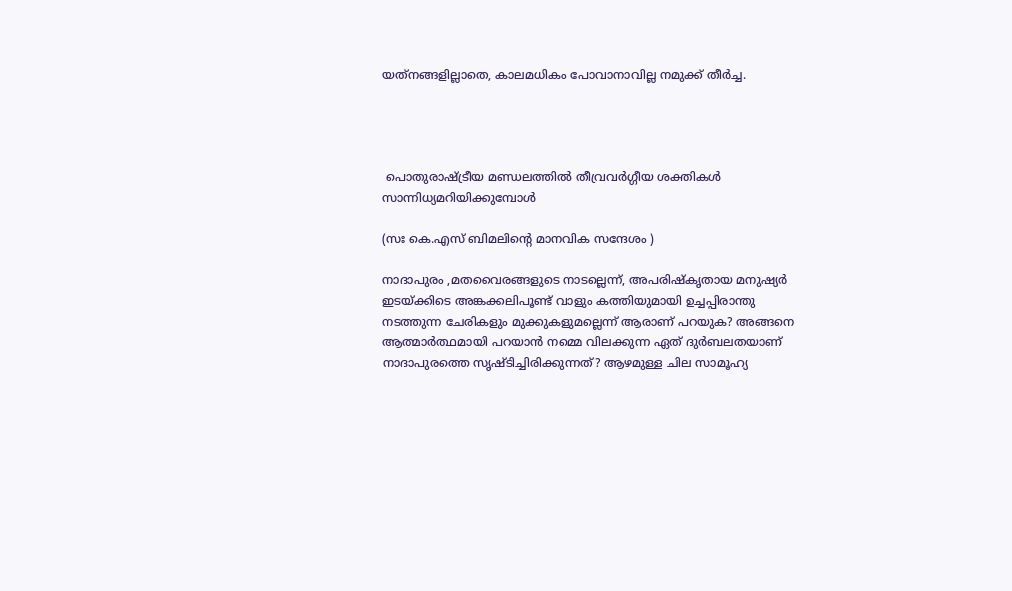യത്‌നങ്ങളില്ലാതെ, കാലമധികം പോവാനാവില്ല നമുക്ക് തീര്‍ച്ച.




 പൊതുരാഷ്ട്രീയ മണ്ഡലത്തില്‍ തീവ്രവര്‍ഗ്ഗീയ ശക്തികള്‍ സാന്നിധ്യമറിയിക്കുമ്പോള്‍

(സഃ കെ.എസ് ബിമലിന്റെ മാനവിക സന്ദേശം )

നാദാപുരം ,മതവൈരങ്ങളുടെ നാടല്ലെന്ന്, അപരിഷ്‌കൃതായ മനുഷ്യര്‍ ഇടയ്ക്കിടെ അങ്കക്കലിപൂണ്ട് വാളും കത്തിയുമായി ഉച്ചപ്പിരാന്തു നടത്തുന്ന ചേരികളും മുക്കുകളുമല്ലെന്ന് ആരാണ് പറയുക? അങ്ങനെ ആത്മാര്‍ത്ഥമായി പറയാന്‍ നമ്മെ വിലക്കുന്ന ഏത് ദുര്‍ബലതയാണ് നാദാപുരത്തെ സൃഷ്ടിച്ചിരിക്കുന്നത്? ആഴമുള്ള ചില സാമൂഹ്യ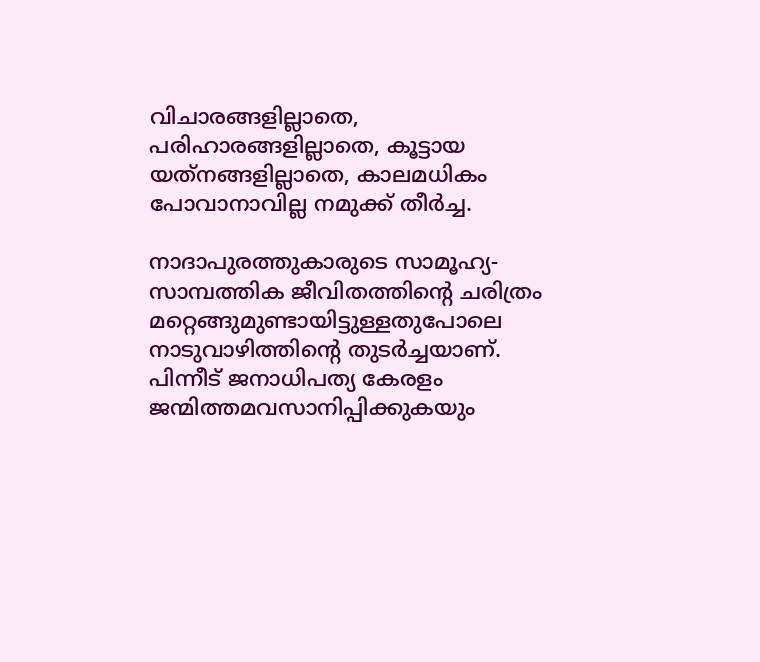വിചാരങ്ങളില്ലാതെ, പരിഹാരങ്ങളില്ലാതെ, കൂട്ടായ യത്‌നങ്ങളില്ലാതെ, കാലമധികം പോവാനാവില്ല നമുക്ക് തീര്‍ച്ച.

നാദാപുരത്തുകാരുടെ സാമൂഹ്യ-സാമ്പത്തിക ജീവിതത്തിന്റെ ചരിത്രം മറ്റെങ്ങുമുണ്ടായിട്ടുള്ളതുപോലെ നാടുവാഴിത്തിന്റെ തുടര്‍ച്ചയാണ്. പിന്നീട് ജനാധിപത്യ കേരളം ജന്മിത്തമവസാനിപ്പിക്കുകയും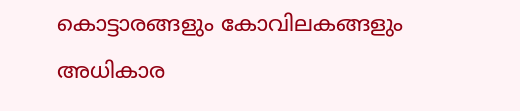കൊട്ടാരങ്ങളും കോവിലകങ്ങളും അധികാര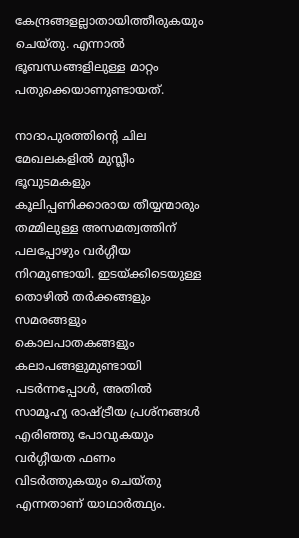കേന്ദ്രങ്ങളല്ലാതായിത്തീരുകയും ചെയ്തു. എന്നാല്‍ ഭൂബന്ധങ്ങളിലുള്ള മാറ്റം പതുക്കെയാണുണ്ടായത്.

നാദാപുരത്തിന്റെ ചില മേഖലകളില്‍ മുസ്ലീം ഭൂവുടമകളും കൂലിപ്പണിക്കാരായ തീയ്യന്മാരും തമ്മിലുള്ള അസമത്വത്തിന് പലപ്പോഴും വര്‍ഗ്ഗീയ നിറമുണ്ടായി. ഇടയ്ക്കിടെയുള്ള തൊഴില്‍ തര്‍ക്കങ്ങളും സമരങ്ങളും കൊലപാതകങ്ങളും കലാപങ്ങളുമുണ്ടായി പടര്‍ന്നപ്പോള്‍, അതില്‍ സാമൂഹ്യ രാഷ്ട്രീയ പ്രശ്‌നങ്ങള്‍ എരിഞ്ഞു പോവുകയും വര്‍ഗ്ഗീയത ഫണം വിടര്‍ത്തുകയും ചെയ്തു എന്നതാണ് യാഥാര്‍ത്ഥ്യം.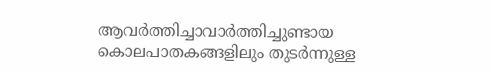ആവര്‍ത്തിച്ചാവാര്‍ത്തിച്ചുണ്ടായ കൊലപാതകങ്ങളിലും തുടര്‍ന്നുള്ള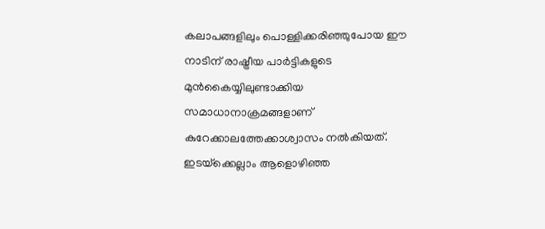കലാപങ്ങളിലും പൊള്ളിക്കരിഞ്ഞുപോയ ഈ നാടിന് രാഷ്ട്രീയ പാര്‍ട്ടികളുടെ മുന്‍കൈയ്യിലുണ്ടാക്കിയ സമാധാനാക്രമങ്ങളാണ് കുറേക്കാലത്തേക്കാശ്വാസം നല്‍കിയത്. ഇടയ്‌ക്കെല്ലാം ആളൊഴിഞ്ഞ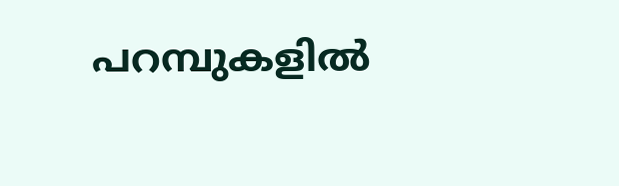പറമ്പുകളില്‍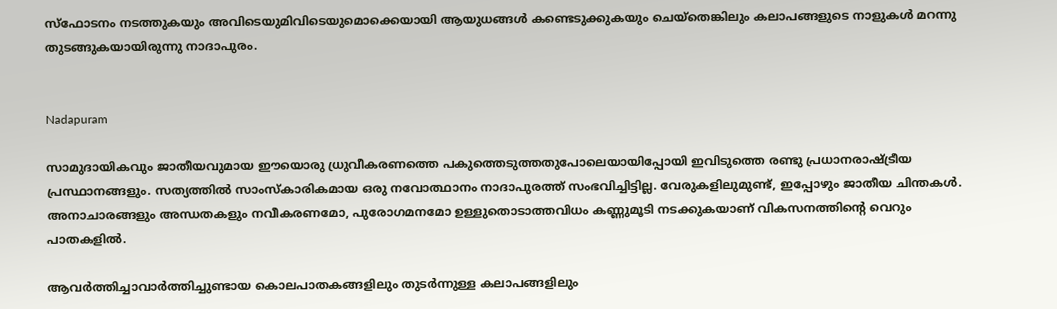സ്‌ഫോടനം നടത്തുകയും അവിടെയുമിവിടെയുമൊക്കെയായി ആയുധങ്ങള്‍ കണ്ടെടുക്കുകയും ചെയ്‌തെങ്കിലും കലാപങ്ങളുടെ നാളുകള്‍ മറന്നു തുടങ്ങുകയായിരുന്നു നാദാപുരം.


Nadapuram

സാമുദായികവും ജാതീയവുമായ ഈയൊരു ധ്രുവീകരണത്തെ പകുത്തെടുത്തതുപോലെയായിപ്പോയി ഇവിടുത്തെ രണ്ടു പ്രധാനരാഷ്ട്രീയ പ്രസ്ഥാനങ്ങളും. സത്യത്തില്‍ സാംസ്‌കാരികമായ ഒരു നവോത്ഥാനം നാദാപുരത്ത് സംഭവിച്ചിട്ടില്ല. വേരുകളിലുമുണ്ട്, ഇപ്പോഴും ജാതീയ ചിന്തകള്‍. അനാചാരങ്ങളും അന്ധതകളും നവീകരണമോ, പുരോഗമനമോ ഉള്ളുതൊടാത്തവിധം കണ്ണുമൂടി നടക്കുകയാണ് വികസനത്തിന്റെ വെറും പാതകളില്‍.

ആവര്‍ത്തിച്ചാവാര്‍ത്തിച്ചുണ്ടായ കൊലപാതകങ്ങളിലും തുടര്‍ന്നുള്ള കലാപങ്ങളിലും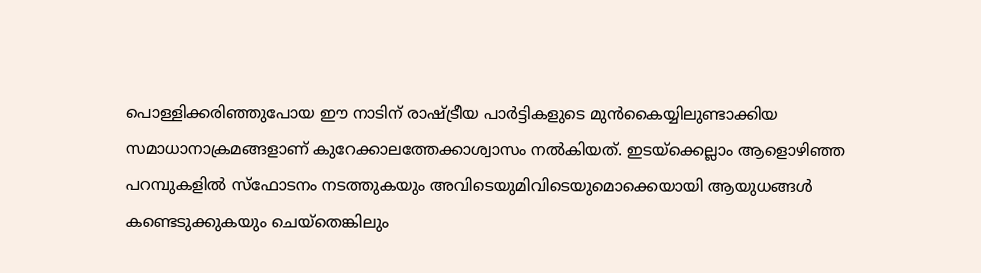പൊള്ളിക്കരിഞ്ഞുപോയ ഈ നാടിന് രാഷ്ട്രീയ പാര്‍ട്ടികളുടെ മുന്‍കൈയ്യിലുണ്ടാക്കിയ സമാധാനാക്രമങ്ങളാണ് കുറേക്കാലത്തേക്കാശ്വാസം നല്‍കിയത്. ഇടയ്‌ക്കെല്ലാം ആളൊഴിഞ്ഞ പറമ്പുകളില്‍ സ്‌ഫോടനം നടത്തുകയും അവിടെയുമിവിടെയുമൊക്കെയായി ആയുധങ്ങള്‍ കണ്ടെടുക്കുകയും ചെയ്‌തെങ്കിലും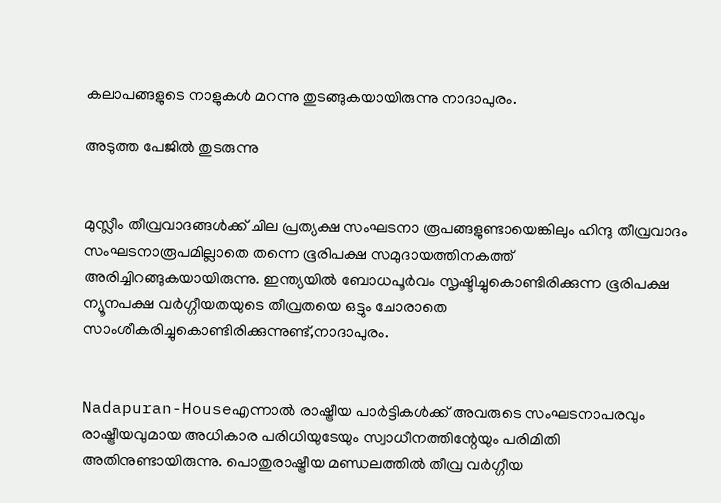കലാപങ്ങളുടെ നാളുകള്‍ മറന്നു തുടങ്ങുകയായിരുന്നു നാദാപുരം.

അടുത്ത പേജില്‍ തുടരുന്നു


മുസ്ലീം തീവ്രവാദങ്ങള്‍ക്ക് ചില പ്രത്യക്ഷ സംഘടനാ രൂപങ്ങളുണ്ടായെങ്കിലും ഹിന്ദു തീവ്രവാദം സംഘടനാരൂപമില്ലാതെ തന്നെ ഭൂരിപക്ഷ സമുദായത്തിനകത്ത് അരിച്ചിറങ്ങുകയായിരുന്നു. ഇന്ത്യയില്‍ ബോധപൂര്‍വം സൃഷ്ടിച്ചുകൊണ്ടിരിക്കുന്ന ഭൂരിപക്ഷ ന്യൂനപക്ഷ വര്‍ഗ്ഗീയതയുടെ തീവ്രതയെ ഒട്ടും ചോരാതെ സാംശീകരിച്ചുകൊണ്ടിരിക്കുന്നുണ്ട്,നാദാപുരം.


Nadapuran-Houseഎന്നാല്‍ രാഷ്ട്രീയ പാര്‍ട്ടികള്‍ക്ക് അവരുടെ സംഘടനാപരവും രാഷ്ട്രീയവുമായ അധികാര പരിധിയുടേയും സ്വാധീനത്തിന്റേയും പരിമിതി അതിനുണ്ടായിരുന്നു. പൊതുരാഷ്ട്രീയ മണ്ഡലത്തില്‍ തീവ്ര വര്‍ഗ്ഗീയ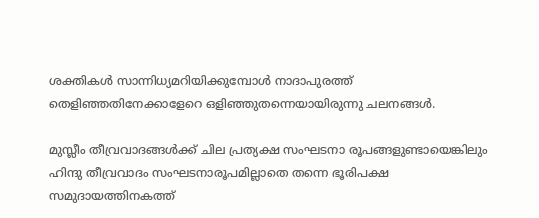ശക്തികള്‍ സാന്നിധ്യമറിയിക്കുമ്പോള്‍ നാദാപുരത്ത് തെളിഞ്ഞതിനേക്കാളേറെ ഒളിഞ്ഞുതന്നെയായിരുന്നു ചലനങ്ങള്‍.

മുസ്ലീം തീവ്രവാദങ്ങള്‍ക്ക് ചില പ്രത്യക്ഷ സംഘടനാ രൂപങ്ങളുണ്ടായെങ്കിലും ഹിന്ദു തീവ്രവാദം സംഘടനാരൂപമില്ലാതെ തന്നെ ഭൂരിപക്ഷ സമുദായത്തിനകത്ത്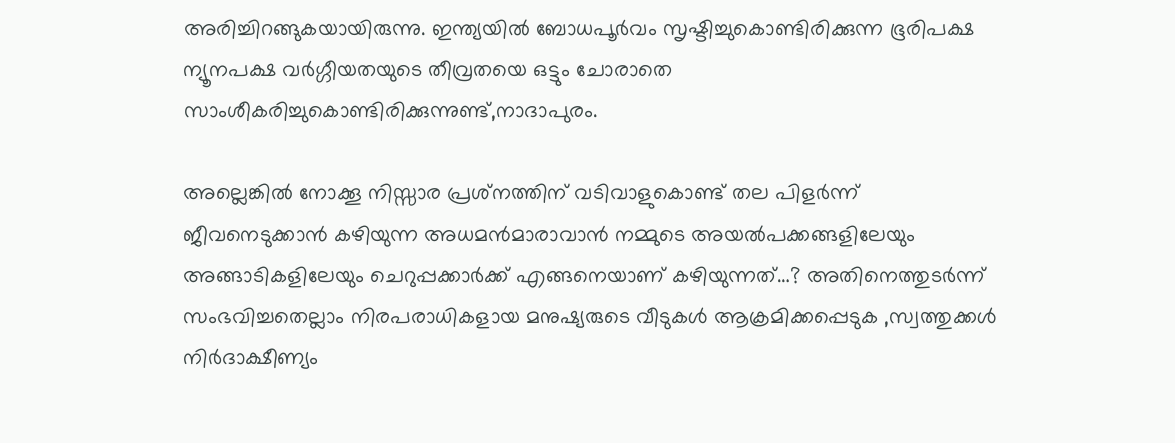അരിച്ചിറങ്ങുകയായിരുന്നു. ഇന്ത്യയില്‍ ബോധപൂര്‍വം സൃഷ്ടിച്ചുകൊണ്ടിരിക്കുന്ന ഭൂരിപക്ഷ ന്യൂനപക്ഷ വര്‍ഗ്ഗീയതയുടെ തീവ്രതയെ ഒട്ടും ചോരാതെ സാംശീകരിച്ചുകൊണ്ടിരിക്കുന്നുണ്ട്,നാദാപുരം.

അല്ലെങ്കില്‍ നോക്കൂ നിസ്സാര പ്രശ്‌നത്തിന് വടിവാളുകൊണ്ട് തല പിളര്‍ന്ന് ജീവനെടുക്കാന്‍ കഴിയുന്ന അധമന്‍മാരാവാന്‍ നമ്മുടെ അയല്‍പക്കങ്ങളിലേയും അങ്ങാടികളിലേയും ചെറുപ്പക്കാര്‍ക്ക് എങ്ങനെയാണ് കഴിയുന്നത്…? അതിനെത്തുടര്‍ന്ന് സംഭവിച്ചതെല്ലാം നിരപരാധികളായ മനുഷ്യരുടെ വീടുകള്‍ ആക്രമിക്കപ്പെടുക ,സ്വത്തുക്കള്‍ നിര്‍ദാക്ഷീണ്യം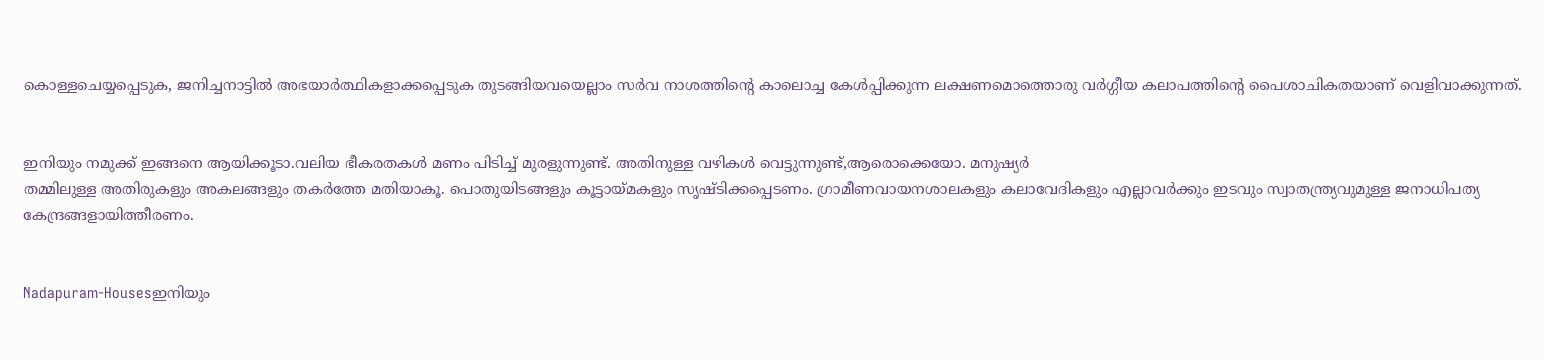കൊള്ളചെയ്യപ്പെടുക, ജനിച്ചനാട്ടില്‍ അഭയാര്‍ത്ഥികളാക്കപ്പെടുക തുടങ്ങിയവയെല്ലാം സര്‍വ നാശത്തിന്റെ കാലൊച്ച കേള്‍പ്പിക്കുന്ന ലക്ഷണമൊത്തൊരു വര്‍ഗ്ഗീയ കലാപത്തിന്റെ പൈശാചികതയാണ് വെളിവാക്കുന്നത്.


ഇനിയും നമുക്ക് ഇങ്ങനെ ആയിക്കൂടാ.വലിയ ഭീകരതകള്‍ മണം പിടിച്ച് മുരളുന്നുണ്ട്. അതിനുള്ള വഴികള്‍ വെട്ടുന്നുണ്ട്,ആരൊക്കെയോ. മനുഷ്യര്‍
തമ്മിലുള്ള അതിരുകളും അകലങ്ങളും തകര്‍ത്തേ മതിയാകൂ. പൊതുയിടങ്ങളും കൂട്ടായ്മകളും സൃഷ്ടിക്കപ്പെടണം. ഗ്രാമീണവായനശാലകളും കലാവേദികളും എല്ലാവര്‍ക്കും ഇടവും സ്വാതന്ത്ര്യവുമുള്ള ജനാധിപത്യ കേന്ദ്രങ്ങളായിത്തീരണം.


Nadapuram-Housesഇനിയും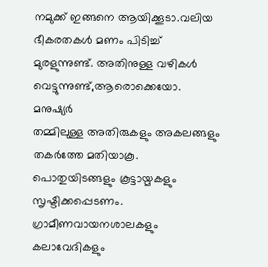നമുക്ക് ഇങ്ങനെ ആയിക്കൂടാ.വലിയ ഭീകരതകള്‍ മണം പിടിച്ച് മുരളുന്നുണ്ട്. അതിനുള്ള വഴികള്‍ വെട്ടുന്നുണ്ട്,ആരൊക്കെയോ. മനുഷ്യര്‍
തമ്മിലുള്ള അതിരുകളും അകലങ്ങളും തകര്‍ത്തേ മതിയാകൂ. പൊതുയിടങ്ങളും കൂട്ടായ്മകളും സൃഷ്ടിക്കപ്പെടണം. ഗ്രാമീണവായനശാലകളും കലാവേദികളും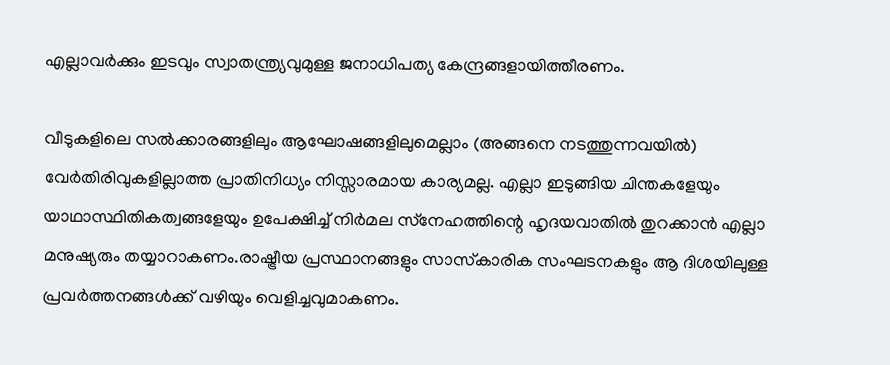എല്ലാവര്‍ക്കും ഇടവും സ്വാതന്ത്ര്യവുമുള്ള ജനാധിപത്യ കേന്ദ്രങ്ങളായിത്തീരണം.

വീടുകളിലെ സല്‍ക്കാരങ്ങളിലും ആഘോഷങ്ങളിലുമെല്ലാം (അങ്ങനെ നടത്തുന്നവയില്‍) വേര്‍തിരിവുകളില്ലാത്ത പ്രാതിനിധ്യം നിസ്സാരമായ കാര്യമല്ല. എല്ലാ ഇടുങ്ങിയ ചിന്തകളേയും യാഥാസ്ഥിതികത്വങ്ങളേയും ഉപേക്ഷിച്ച് നിര്‍മല സ്‌നേഹത്തിന്റെ ഹൃദയവാതില്‍ തുറക്കാന്‍ എല്ലാ മനുഷ്യരും തയ്യാറാകണം.രാഷ്ട്രീയ പ്രസ്ഥാനങ്ങളും സാസ്‌കാരിക സംഘടനകളും ആ ദിശയിലുള്ള പ്രവര്‍ത്തനങ്ങള്‍ക്ക് വഴിയും വെളിച്ചവുമാകണം.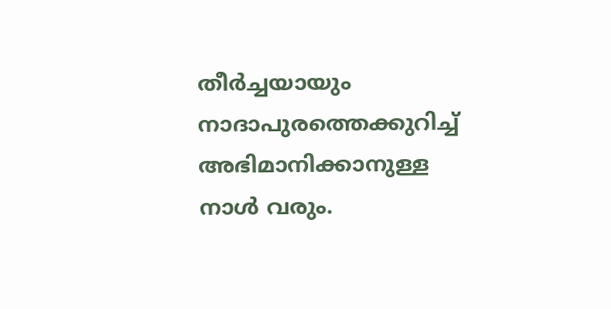തീര്‍ച്ചയായും നാദാപുരത്തെക്കുറിച്ച് അഭിമാനിക്കാനുള്ള നാള്‍ വരും.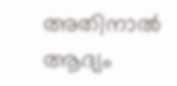അതിനാല്‍ ആദ്യം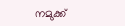നമുക്ക്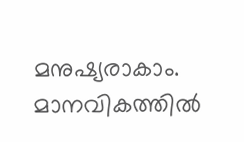മനുഷ്യരാകാം. മാനവികത്തില്‍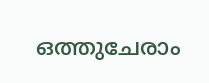ഒത്തുചേരാം